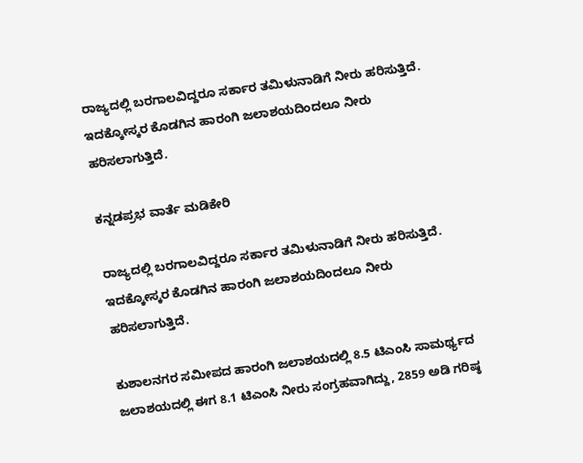ರಾಜ್ಯದಲ್ಲಿ ಬರಗಾಲವಿದ್ದರೂ ಸರ್ಕಾರ ತಮಿಳುನಾಡಿಗೆ ನೀರು ಹರಿಸುತ್ತಿದೆ. ಇದಕ್ಕೋಸ್ಕರ ಕೊಡಗಿನ ಹಾರಂಗಿ ಜಲಾಶಯದಿಂದಲೂ ನೀರು ಹರಿಸಲಾಗುತ್ತಿದೆ.

ಕನ್ನಡಪ್ರಭ ವಾರ್ತೆ ಮಡಿಕೇರಿ

ರಾಜ್ಯದಲ್ಲಿ ಬರಗಾಲವಿದ್ದರೂ ಸರ್ಕಾರ ತಮಿಳುನಾಡಿಗೆ ನೀರು ಹರಿಸುತ್ತಿದೆ. ಇದಕ್ಕೋಸ್ಕರ ಕೊಡಗಿನ ಹಾರಂಗಿ ಜಲಾಶಯದಿಂದಲೂ ನೀರು ಹರಿಸಲಾಗುತ್ತಿದೆ.

ಕುಶಾಲನಗರ ಸಮೀಪದ ಹಾರಂಗಿ ಜಲಾಶಯದಲ್ಲಿ 8.5 ಟಿಎಂಸಿ ಸಾಮರ್ಥ್ಯದ ಜಲಾಶಯದಲ್ಲಿ ಈಗ 8.1 ಟಿಎಂಸಿ ನೀರು ಸಂಗ್ರಹವಾಗಿದ್ದು, 2859 ಅಡಿ ಗರಿಷ್ಠ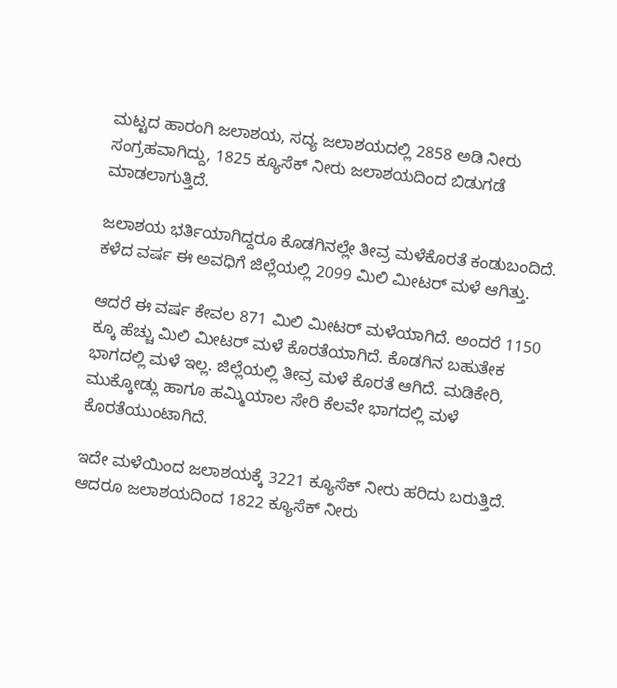ಮಟ್ಟದ ಹಾರಂಗಿ ಜಲಾಶಯ, ಸದ್ಯ ಜಲಾಶಯದಲ್ಲಿ 2858 ಅಡಿ ನೀರು ಸಂಗ್ರಹವಾಗಿದ್ದು, 1825 ಕ್ಯೂಸೆಕ್ ನೀರು ಜಲಾಶಯದಿಂದ ಬಿಡುಗಡೆ ಮಾಡಲಾಗುತ್ತಿದೆ.

ಜಲಾಶಯ ಭರ್ತಿಯಾಗಿದ್ದರೂ ಕೊಡಗಿನಲ್ಲೇ ತೀವ್ರ ಮಳೆಕೊರತೆ ಕಂಡುಬಂದಿದೆ. ಕಳೆದ ವರ್ಷ ಈ ಅವಧಿಗೆ ಜಿಲ್ಲೆಯಲ್ಲಿ 2099 ಮಿಲಿ ಮೀಟರ್ ಮಳೆ ಆಗಿತ್ತು.

ಆದರೆ ಈ ವರ್ಷ ಕೇವಲ 871 ಮಿಲಿ ಮೀಟರ್ ಮಳೆಯಾಗಿದೆ. ಅಂದರೆ 1150 ಕ್ಕೂ ಹೆಚ್ಚು ಮಿಲಿ ಮೀಟರ್ ಮಳೆ ಕೊರತೆಯಾಗಿದೆ. ಕೊಡಗಿನ ಬಹುತೇಕ ಭಾಗದಲ್ಲಿ ಮಳೆ ಇಲ್ಲ. ಜಿಲ್ಲೆಯಲ್ಲಿ ತೀವ್ರ ಮಳೆ ಕೊರತೆ ಆಗಿದೆ. ಮಡಿಕೇರಿ, ಮುಕ್ಕೋಡ್ಲು ಹಾಗೂ ಹಮ್ಮಿಯಾಲ ಸೇರಿ ಕೆಲವೇ ಭಾಗದಲ್ಲಿ ಮಳೆ ಕೊರತೆಯುಂಟಾಗಿದೆ.

ಇದೇ ಮಳೆಯಿಂದ ಜಲಾಶಯಕ್ಕೆ 3221 ಕ್ಯೂಸೆಕ್ ನೀರು ಹರಿದು ಬರುತ್ತಿದೆ. ಆದರೂ ಜಲಾಶಯದಿಂದ 1822 ಕ್ಯೂಸೆಕ್ ನೀರು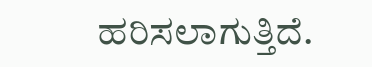ಹರಿಸಲಾಗುತ್ತಿದೆ.